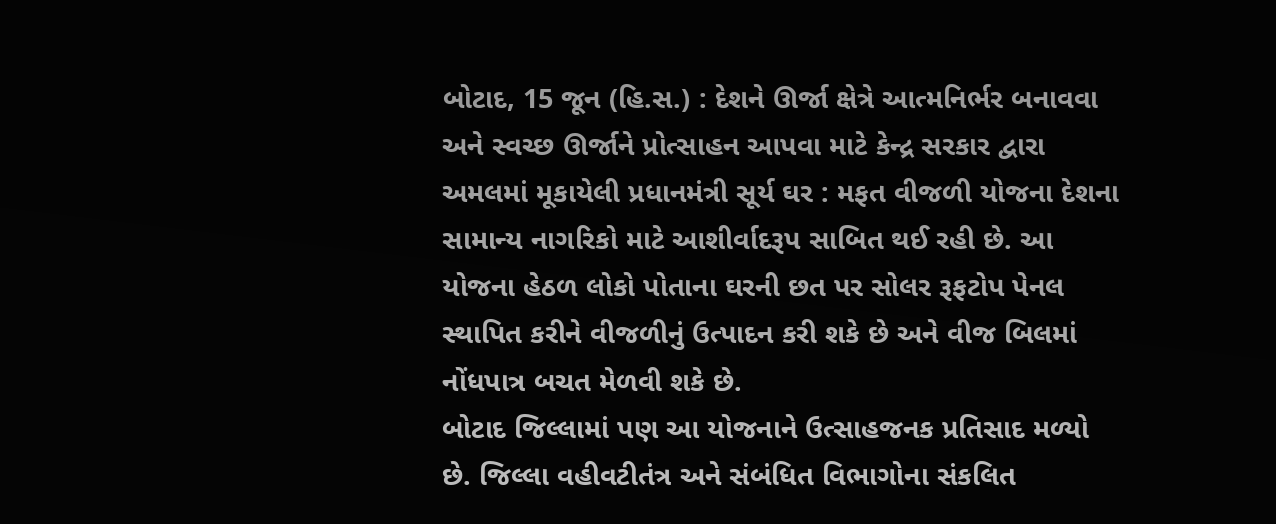બોટાદ, 15 જૂન (હિ.સ.) : દેશને ઊર્જા ક્ષેત્રે આત્મનિર્ભર બનાવવા અને સ્વચ્છ ઊર્જાને પ્રોત્સાહન આપવા માટે કેન્દ્ર સરકાર દ્વારા અમલમાં મૂકાયેલી પ્રધાનમંત્રી સૂર્ય ઘર : મફત વીજળી યોજના દેશના સામાન્ય નાગરિકો માટે આશીર્વાદરૂપ સાબિત થઈ રહી છે. આ યોજના હેઠળ લોકો પોતાના ઘરની છત પર સોલર રૂફટોપ પેનલ સ્થાપિત કરીને વીજળીનું ઉત્પાદન કરી શકે છે અને વીજ બિલમાં નોંધપાત્ર બચત મેળવી શકે છે.
બોટાદ જિલ્લામાં પણ આ યોજનાને ઉત્સાહજનક પ્રતિસાદ મળ્યો છે. જિલ્લા વહીવટીતંત્ર અને સંબંધિત વિભાગોના સંકલિત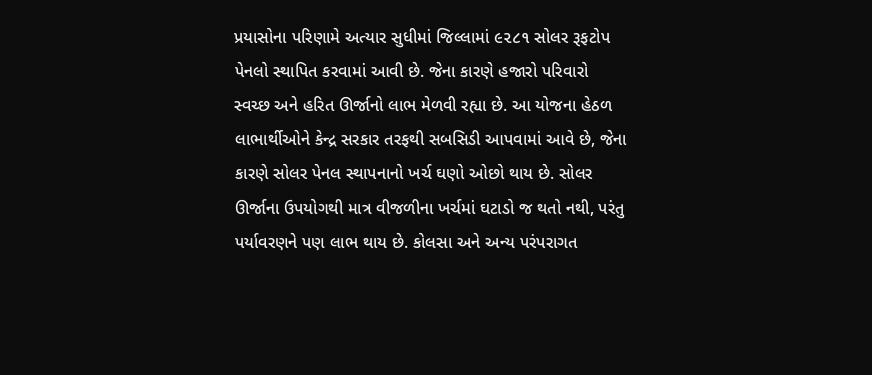પ્રયાસોના પરિણામે અત્યાર સુધીમાં જિલ્લામાં ૯૨૮૧ સોલર રૂફટોપ પેનલો સ્થાપિત કરવામાં આવી છે. જેના કારણે હજારો પરિવારો સ્વચ્છ અને હરિત ઊર્જાનો લાભ મેળવી રહ્યા છે. આ યોજના હેઠળ લાભાર્થીઓને કેન્દ્ર સરકાર તરફથી સબસિડી આપવામાં આવે છે, જેના કારણે સોલર પેનલ સ્થાપનાનો ખર્ચ ઘણો ઓછો થાય છે. સોલર ઊર્જાના ઉપયોગથી માત્ર વીજળીના ખર્ચમાં ઘટાડો જ થતો નથી, પરંતુ પર્યાવરણને પણ લાભ થાય છે. કોલસા અને અન્ય પરંપરાગત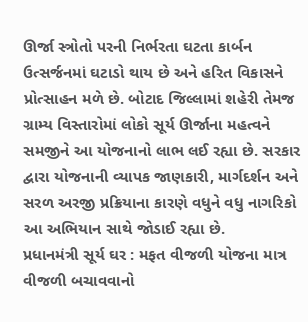ઊર્જા સ્ત્રોતો પરની નિર્ભરતા ઘટતા કાર્બન ઉત્સર્જનમાં ઘટાડો થાય છે અને હરિત વિકાસને પ્રોત્સાહન મળે છે. બોટાદ જિલ્લામાં શહેરી તેમજ ગ્રામ્ય વિસ્તારોમાં લોકો સૂર્ય ઊર્જાના મહત્વને સમજીને આ યોજનાનો લાભ લઈ રહ્યા છે. સરકાર દ્વારા યોજનાની વ્યાપક જાણકારી, માર્ગદર્શન અને સરળ અરજી પ્રક્રિયાના કારણે વધુને વધુ નાગરિકો આ અભિયાન સાથે જોડાઈ રહ્યા છે.
પ્રધાનમંત્રી સૂર્ય ઘર : મફત વીજળી યોજના માત્ર વીજળી બચાવવાનો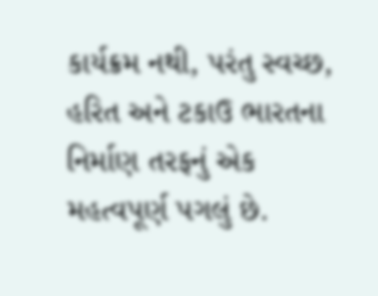કાર્યક્રમ નથી, પરંતુ સ્વચ્છ, હરિત અને ટકાઉ ભારતના નિર્માણ તરફનું એક મહત્વપૂર્ણ પગલું છે.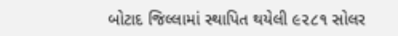બોટાદ જિલ્લામાં સ્થાપિત થયેલી ૯૨૮૧ સોલર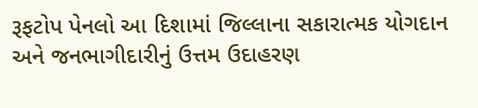રૂફટોપ પેનલો આ દિશામાં જિલ્લાના સકારાત્મક યોગદાન અને જનભાગીદારીનું ઉત્તમ ઉદાહરણ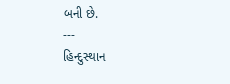બની છે.
---
હિન્દુસ્થાન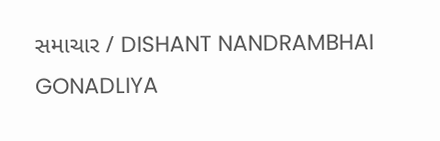સમાચાર / DISHANT NANDRAMBHAI GONADLIYA